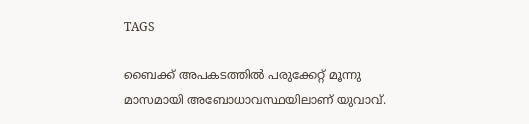TAGS

ബൈക്ക് അപകടത്തില്‍ പരുക്കേറ്റ് മൂന്നു മാസമായി അബോധാവസ്ഥയിലാണ് യുവാവ്.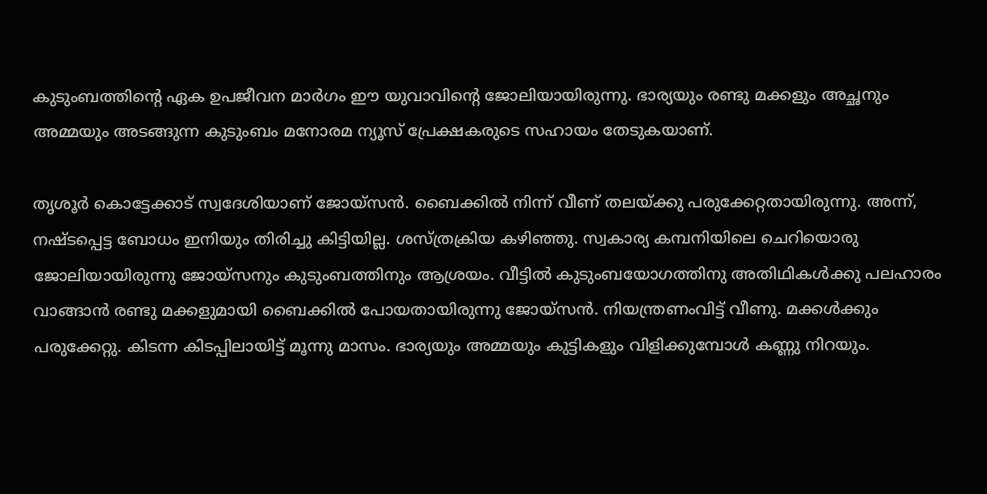കുടുംബത്തിന്‍റെ ഏക ഉപജീവന മാര്‍ഗം ഈ യുവാവിന്‍റെ ജോലിയായിരുന്നു. ഭാര്യയും രണ്ടു മക്കളും അച്ഛനും അമ്മയും അടങ്ങുന്ന കുടുംബം മനോരമ ന്യൂസ് പ്രേക്ഷകരുടെ സഹായം തേടുകയാണ്.

തൃശൂര്‍ കൊട്ടേക്കാട് സ്വദേശിയാണ് ജോയ്സന്‍. ബൈക്കില്‍ നിന്ന് വീണ് തലയ്ക്കു പരുക്കേറ്റതായിരുന്നു. അന്ന്, നഷ്ടപ്പെട്ട ബോധം ഇനിയും തിരിച്ചു കിട്ടിയില്ല. ശസ്ത്രക്രിയ കഴിഞ്ഞു. സ്വകാര്യ കമ്പനിയിലെ ചെറിയൊരു ജോലിയായിരുന്നു ജോയ്സനും കുടുംബത്തിനും ആശ്രയം. വീട്ടില്‍ കുടുംബയോഗത്തിനു അതിഥികള്‍ക്കു പലഹാരം വാങ്ങാന്‍ രണ്ടു മക്കളുമായി ബൈക്കില്‍ പോയതായിരുന്നു ജോയ്സന്‍. നിയന്ത്രണംവിട്ട് വീണു. മക്കള്‍ക്കും പരുക്കേറ്റു. കിടന്ന കിടപ്പിലായിട്ട് മൂന്നു മാസം. ഭാര്യയും അമ്മയും കുട്ടികളും വിളിക്കുമ്പോള്‍ കണ്ണു നിറയും.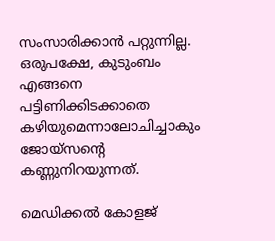സംസാരിക്കാന്‍ പറ്റുന്നില്ല. ഒരുപക്ഷേ, കുടുംബം എങ്ങനെ പട്ടിണിക്കിടക്കാതെ കഴിയുമെന്നാലോചിച്ചാകും ജോയ്സന്‍റെ കണ്ണുനിറയുന്നത്.

മെഡിക്കല്‍ കോളജ്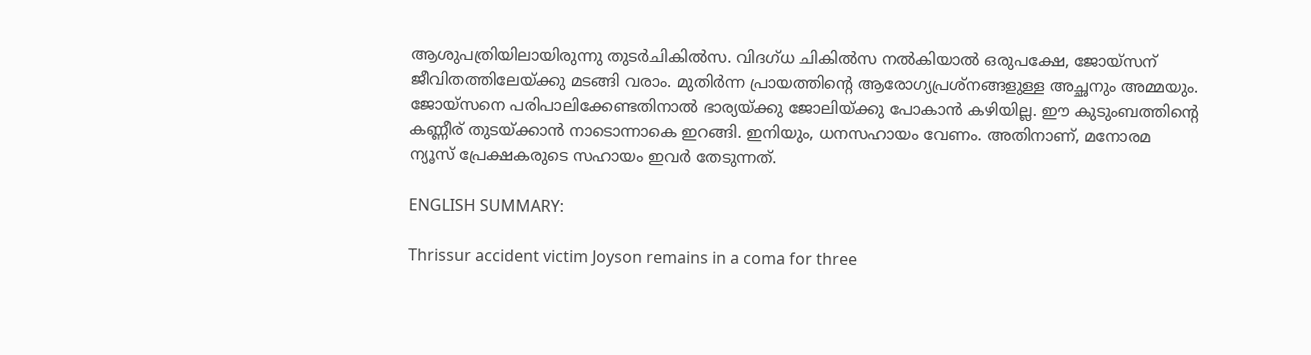ആശുപത്രിയിലായിരുന്നു തുടര്‍ചികില്‍സ. വിദഗ്ധ ചികില്‍സ നല്‍കിയാല്‍ ഒരുപക്ഷേ, ജോയ്സന് ജീവിതത്തിലേയ്ക്കു മടങ്ങി വരാം. മുതിര്‍ന്ന പ്രായത്തിന്‍റെ ആരോഗ്യപ്രശ്നങ്ങളുള്ള അച്ഛനും അമ്മയും. ജോയ്സനെ പരിപാലിക്കേണ്ടതിനാല്‍ ഭാര്യയ്ക്കു ജോലിയ്ക്കു പോകാന്‍ കഴിയില്ല. ഈ കുടുംബത്തിന്‍റെ കണ്ണീര് തുടയ്ക്കാന്‍ നാടൊന്നാകെ ഇറങ്ങി. ഇനിയും, ധനസഹായം വേണം. അതിനാണ്, മനോരമ ന്യൂസ് പ്രേക്ഷകരുടെ സഹായം ഇവര്‍ തേടുന്നത്.

ENGLISH SUMMARY:

Thrissur accident victim Joyson remains in a coma for three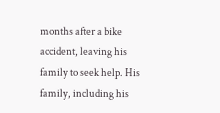months after a bike accident, leaving his family to seek help. His family, including his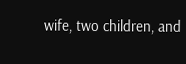wife, two children, and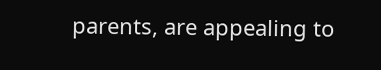parents, are appealing to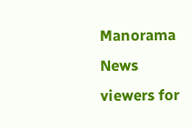Manorama News viewers for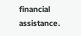financial assistance.